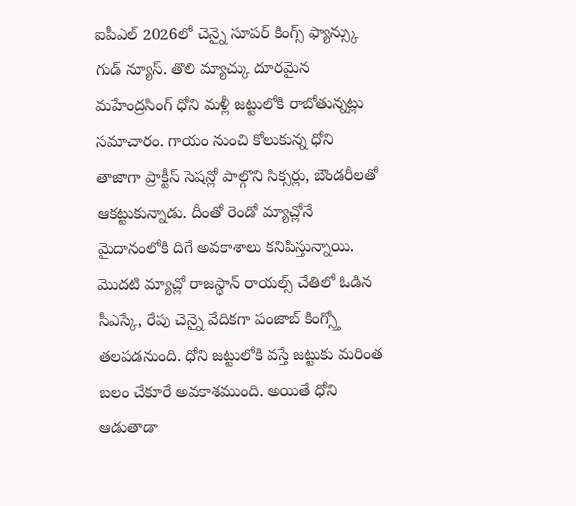ఐపీఎల్ 2026లో చెన్నై సూపర్ కింగ్స్ ఫ్యాన్స్కు గుడ్ న్యూస్. తొలి మ్యాచ్కు దూరమైన మహేంద్రసింగ్ ధోని మళ్లీ జట్టులోకి రాబోతున్నట్లు సమాచారం. గాయం నుంచి కోలుకున్న ధోని తాజాగా ప్రాక్టీస్ సెషన్లో పాల్గొని సిక్సర్లు, బౌండరీలతో ఆకట్టుకున్నాడు. దీంతో రెండో మ్యాచ్లోనే మైదానంలోకి దిగే అవకాశాలు కనిపిస్తున్నాయి. మొదటి మ్యాచ్లో రాజస్థాన్ రాయల్స్ చేతిలో ఓడిన సీఎస్కే, రేపు చెన్నై వేదికగా పంజాబ్ కింగ్స్తో తలపడనుంది. ధోని జట్టులోకి వస్తే జట్టుకు మరింత బలం చేకూరే అవకాశముంది. అయితే ధోని ఆడుతాడా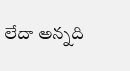లేదా అన్నది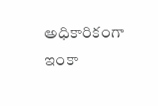అధికారికంగా ఇంకా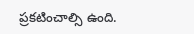ప్రకటించాల్సి ఉంది.